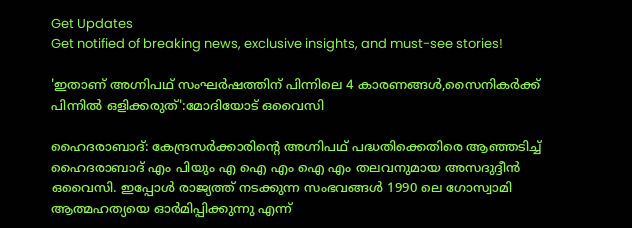Get Updates
Get notified of breaking news, exclusive insights, and must-see stories!

'ഇതാണ് അഗ്നിപഥ് സംഘര്‍ഷത്തിന് പിന്നിലെ 4 കാരണങ്ങള്‍,സൈനികര്‍ക്ക് പിന്നില്‍ ഒളിക്കരുത്':മോദിയോട് ഒവൈസി

ഹൈദരാബാദ്: കേന്ദ്രസര്‍ക്കാരിന്റെ അഗ്നിപഥ് പദ്ധതിക്കെതിരെ ആഞ്ഞടിച്ച് ഹൈദരാബാദ് എം പിയും എ ഐ എം ഐ എം തലവനുമായ അസദുദ്ദീന്‍ ഒവൈസി. ഇപ്പോള്‍ രാജ്യത്ത് നടക്കുന്ന സംഭവങ്ങള്‍ 1990 ലെ ഗോസ്വാമി ആത്മഹത്യയെ ഓര്‍മിപ്പിക്കുന്നു എന്ന്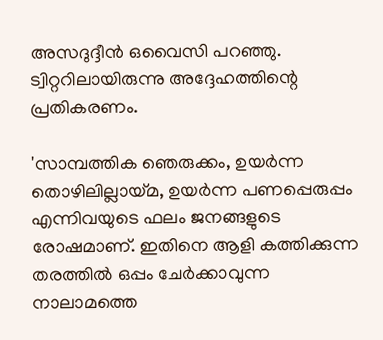അസദുദ്ദീന്‍ ഒവൈസി പറഞ്ഞു. ട്വിറ്ററിലായിരുന്നു അദ്ദേഹത്തിന്റെ പ്രതികരണം.

'സാമ്പത്തിക ഞെരുക്കം, ഉയര്‍ന്ന തൊഴിലില്ലായ്മ, ഉയര്‍ന്ന പണപ്പെരുപ്പം എന്നിവയുടെ ഫലം ജനങ്ങളുടെ രോഷമാണ്. ഇതിനെ ആളി കത്തിക്കുന്ന തരത്തില്‍ ഒപ്പം ചേര്‍ക്കാവുന്ന നാലാമത്തെ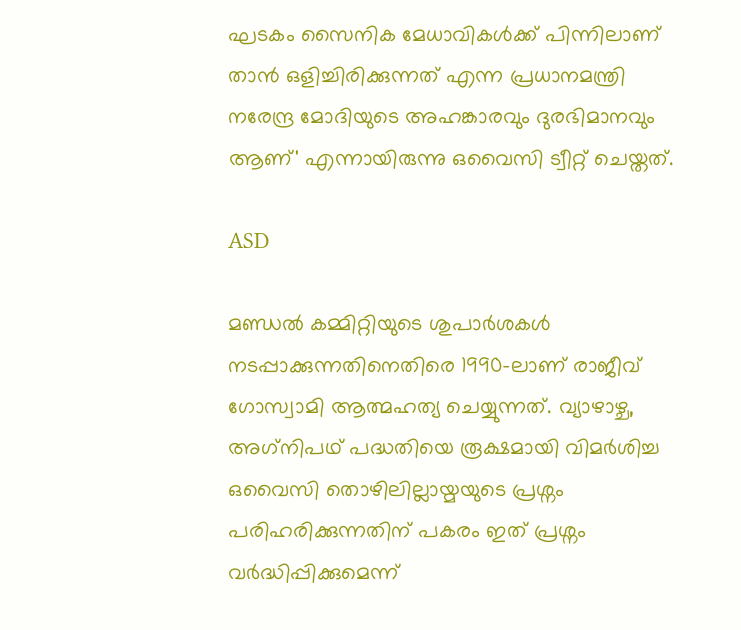ഘടകം സൈനിക മേധാവികള്‍ക്ക് പിന്നിലാണ് താന്‍ ഒളിച്ചിരിക്കുന്നത് എന്ന പ്രധാനമന്ത്രി നരേന്ദ്ര മോദിയുടെ അഹങ്കാരവും ദുരഭിമാനവും ആണ്' എന്നായിരുന്നു ഒവൈസി ട്വീറ്റ് ചെയ്തത്.

ASD

മണ്ഡല്‍ കമ്മിറ്റിയുടെ ശുപാര്‍ശകള്‍ നടപ്പാക്കുന്നതിനെതിരെ 1990-ലാണ് രാജീവ് ഗോസ്വാമി ആത്മഹത്യ ചെയ്യുന്നത്. വ്യാഴാഴ്ച, അഗ്‌നിപഥ് പദ്ധതിയെ രൂക്ഷമായി വിമര്‍ശിച്ച ഒവൈസി തൊഴിലില്ലായ്മയുടെ പ്രശ്നം പരിഹരിക്കുന്നതിന് പകരം ഇത് പ്രശ്നം വര്‍ദ്ധിപ്പിക്കുമെന്ന്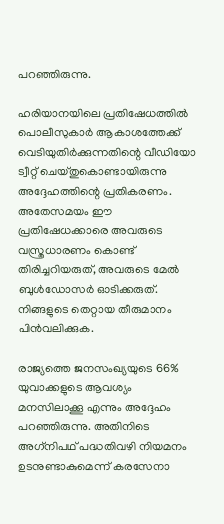പറഞ്ഞിരുന്നു.

ഹരിയാനയിലെ പ്രതിഷേധത്തില്‍ പൊലീസുകാര്‍ ആകാശത്തേക്ക് വെടിയുതിര്‍ക്കുന്നതിന്റെ വീഡിയോ ട്വീറ്റ് ചെയ്തുകൊണ്ടായിരുന്നു അദ്ദേഹത്തിന്റെ പ്രതികരണം. അതേസമയം ഈ പ്രതിഷേധക്കാരെ അവരുടെ വസ്ത്രധാരണം കൊണ്ട് തിരിച്ചറിയരുത്, അവരുടെ മേല്‍ ബുള്‍ഡോസര്‍ ഓടിക്കരുത്. നിങ്ങളുടെ തെറ്റായ തീരുമാനം പിന്‍വലിക്കുക.

രാജ്യത്തെ ജനസംഖ്യയുടെ 66% യുവാക്കളുടെ ആവശ്യം മനസിലാക്കൂ എന്നും അദ്ദേഹം പറഞ്ഞിരുന്നു. അതിനിടെ അഗ്‌നിപഥ് പദ്ധതിവഴി നിയമനം ഉടനുണ്ടാകുമെന്ന് കരസേനാ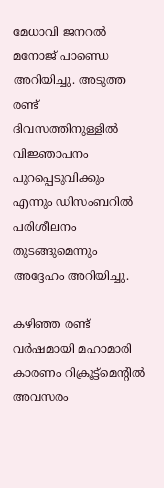മേധാവി ജനറല്‍ മനോജ് പാണ്ഡെ അറിയിച്ചു. അടുത്ത രണ്ട് ദിവസത്തിനുള്ളില്‍ വിജ്ഞാപനം പുറപ്പെടുവിക്കും എന്നും ഡിസംബറില്‍ പരിശീലനം തുടങ്ങുമെന്നും അദ്ദേഹം അറിയിച്ചു.

കഴിഞ്ഞ രണ്ട് വര്‍ഷമായി മഹാമാരി കാരണം റിക്രൂട്ട്മെന്റില്‍ അവസരം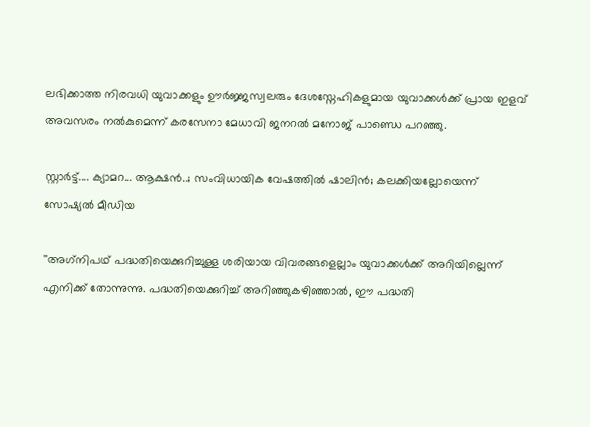ലഭിക്കാത്ത നിരവധി യുവാക്കളും ഊര്‍ജ്ജസ്വലരും ദേശസ്നേഹികളുമായ യുവാക്കള്‍ക്ക് പ്രായ ഇളവ് അവസരം നല്‍കുമെന്ന് കരസേനാ മേധാവി ജനറല്‍ മനോജ് പാണ്ഡെ പറഞ്ഞു.

സ്റ്റാര്‍ട്ട്.... ക്യാമറ... ആക്ഷന്‍..; സംവിധായിക വേഷത്തില്‍ ഷാലിന്‍; കലക്കിയല്ലോയെന്ന് സോഷ്യല്‍ മീഡിയ

''അഗ്‌നിപഥ് പദ്ധതിയെക്കുറിച്ചുള്ള ശരിയായ വിവരങ്ങളെല്ലാം യുവാക്കള്‍ക്ക് അറിയില്ലെന്ന് എനിക്ക് തോന്നുന്നു. പദ്ധതിയെക്കുറിച്ച് അറിഞ്ഞുകഴിഞ്ഞാല്‍, ഈ പദ്ധതി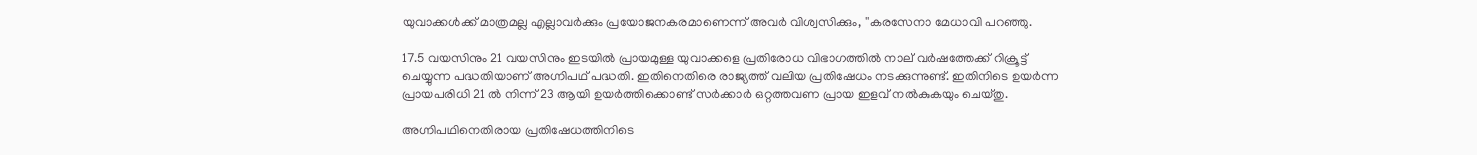യുവാക്കള്‍ക്ക് മാത്രമല്ല എല്ലാവര്‍ക്കും പ്രയോജനകരമാണെന്ന് അവര്‍ വിശ്വസിക്കും, ''കരസേനാ മേധാവി പറഞ്ഞു.

17.5 വയസിനും 21 വയസിനും ഇടയില്‍ പ്രായമുള്ള യുവാക്കളെ പ്രതിരോധ വിഭാഗത്തില്‍ നാല് വര്‍ഷത്തേക്ക് റിക്രൂട്ട് ചെയ്യുന്ന പദ്ധതിയാണ് അഗ്നിപഥ് പദ്ധതി. ഇതിനെതിരെ രാജ്യത്ത് വലിയ പ്രതിഷേധം നടക്കുന്നുണ്ട്. ഇതിനിടെ ഉയര്‍ന്ന പ്രായപരിധി 21 ല്‍ നിന്ന് 23 ആയി ഉയര്‍ത്തിക്കൊണ്ട് സര്‍ക്കാര്‍ ഒറ്റത്തവണ പ്രായ ഇളവ് നല്‍കുകയും ചെയ്തു.

അഗ്നിപഥിനെതിരായ പ്രതിഷേധത്തിനിടെ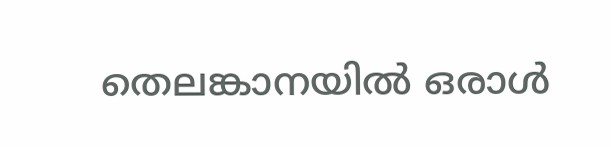തെലങ്കാനയില്‍ ഒരാള്‍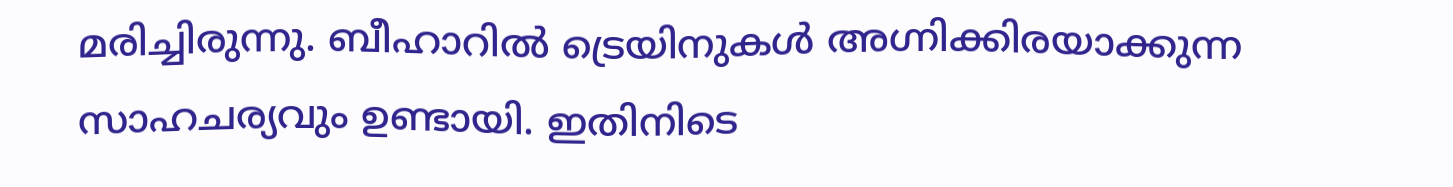മരിച്ചിരുന്നു. ബീഹാറില്‍ ട്രെയിനുകള്‍ അഗ്നിക്കിരയാക്കുന്ന സാഹചര്യവും ഉണ്ടായി. ഇതിനിടെ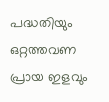പദ്ധതിയും ഒറ്റത്തവണ പ്രായ ഇളവും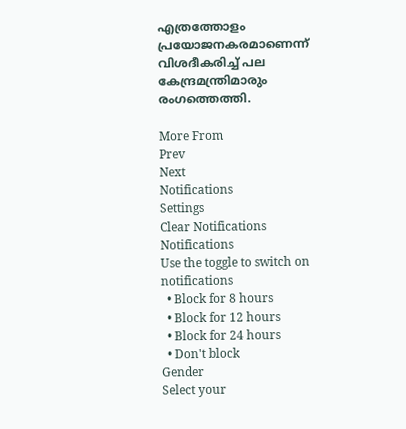എത്രത്തോളം പ്രയോജനകരമാണെന്ന് വിശദീകരിച്ച് പല കേന്ദ്രമന്ത്രിമാരും രംഗത്തെത്തി.

More From
Prev
Next
Notifications
Settings
Clear Notifications
Notifications
Use the toggle to switch on notifications
  • Block for 8 hours
  • Block for 12 hours
  • Block for 24 hours
  • Don't block
Gender
Select your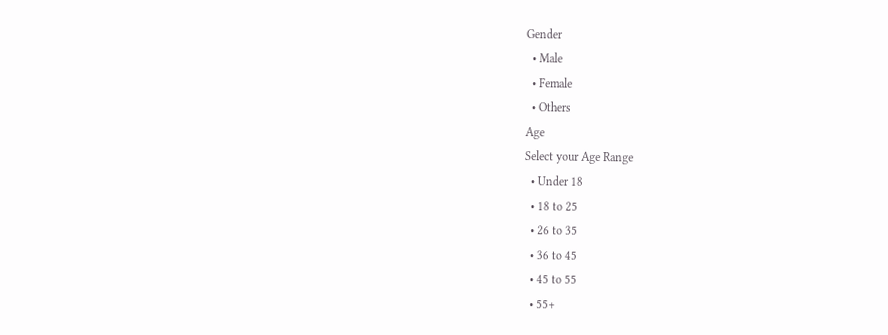Gender
  • Male
  • Female
  • Others
Age
Select your Age Range
  • Under 18
  • 18 to 25
  • 26 to 35
  • 36 to 45
  • 45 to 55
  • 55+